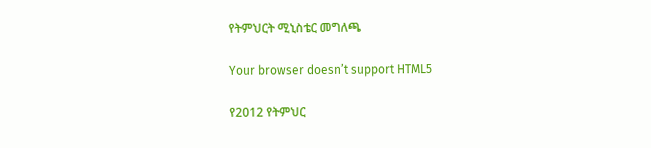የትምህርት ሚኒስቴር መግለጫ

Your browser doesn’t support HTML5

የ2012 የትምህር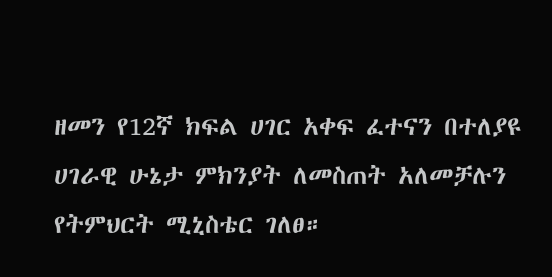ዘመን የ12ኛ ክፍል ሀገር አቀፍ ፈተናን በተለያዩ ሀገራዊ ሁኔታ ምክንያት ለመስጠት አለመቻሉን የትምህርት ሚኒስቴር ገለፀ።